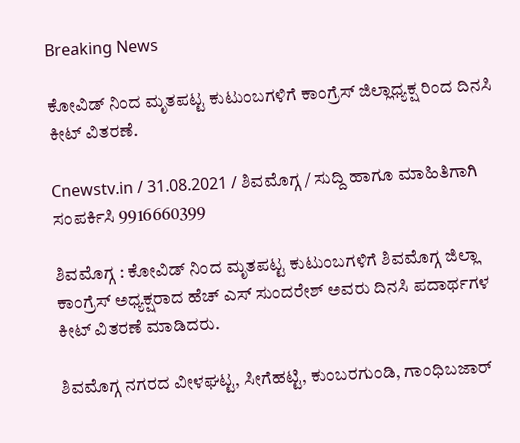Breaking News

ಕೋವಿಡ್ ನಿಂದ ಮೃತಪಟ್ಟ ಕುಟುಂಬಗಳಿಗೆ ಕಾಂಗ್ರೆಸ್ ಜಿಲ್ಲಾಧ್ಯಕ್ಷ ರಿಂದ ದಿನಸಿ ಕೀಟ್ ವಿತರಣೆ.

Cnewstv.in / 31.08.2021 / ಶಿವಮೊಗ್ಗ / ಸುದ್ದಿ ಹಾಗೂ ಮಾಹಿತಿಗಾಗಿ ಸಂಪರ್ಕಿಸಿ 9916660399

ಶಿವಮೊಗ್ಗ : ಕೋವಿಡ್ ನಿಂದ ಮೃತಪಟ್ಟ ಕುಟುಂಬಗಳಿಗೆ ಶಿವಮೊಗ್ಗ ಜಿಲ್ಲಾ ಕಾಂಗ್ರೆಸ್ ಅಧ್ಯಕ್ಷರಾದ ಹೆಚ್ ಎಸ್ ಸುಂದರೇಶ್ ಅವರು ದಿನಸಿ ಪದಾರ್ಥಗಳ ಕೀಟ್ ವಿತರಣೆ ಮಾಡಿದರು.

ಶಿವಮೊಗ್ಗ ನಗರದ ವೀಳಘಟ್ಟ, ಸೀಗೆಹಟ್ಟಿ, ಕುಂಬರಗುಂಡಿ, ಗಾಂಧಿಬಜಾರ್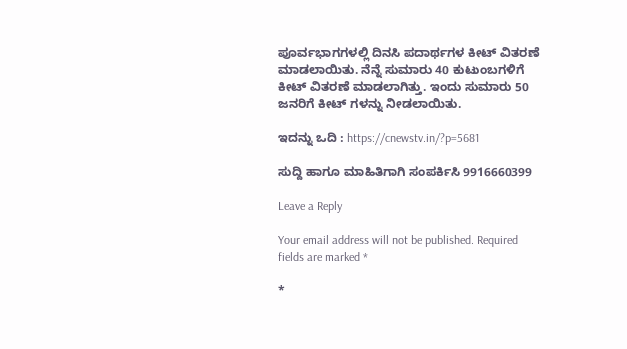ಪೂರ್ವಭಾಗಗಳಲ್ಲಿ ದಿನಸಿ ಪದಾರ್ಥಗಳ ಕೀಟ್ ವಿತರಣೆ ಮಾಡಲಾಯಿತು. ನೆನ್ನೆ ಸುಮಾರು 40 ಕುಟುಂಬಗಳಿಗೆ ಕೀಟ್ ವಿತರಣೆ ಮಾಡಲಾಗಿತ್ತು. ಇಂದು ಸುಮಾರು 50 ಜನರಿಗೆ ಕೀಟ್ ಗಳನ್ನು ನೀಡಲಾಯಿತು.

ಇದನ್ನು ಒದಿ : https://cnewstv.in/?p=5681

ಸುದ್ದಿ ಹಾಗೂ ಮಾಹಿತಿಗಾಗಿ ಸಂಪರ್ಕಿಸಿ 9916660399

Leave a Reply

Your email address will not be published. Required fields are marked *

*